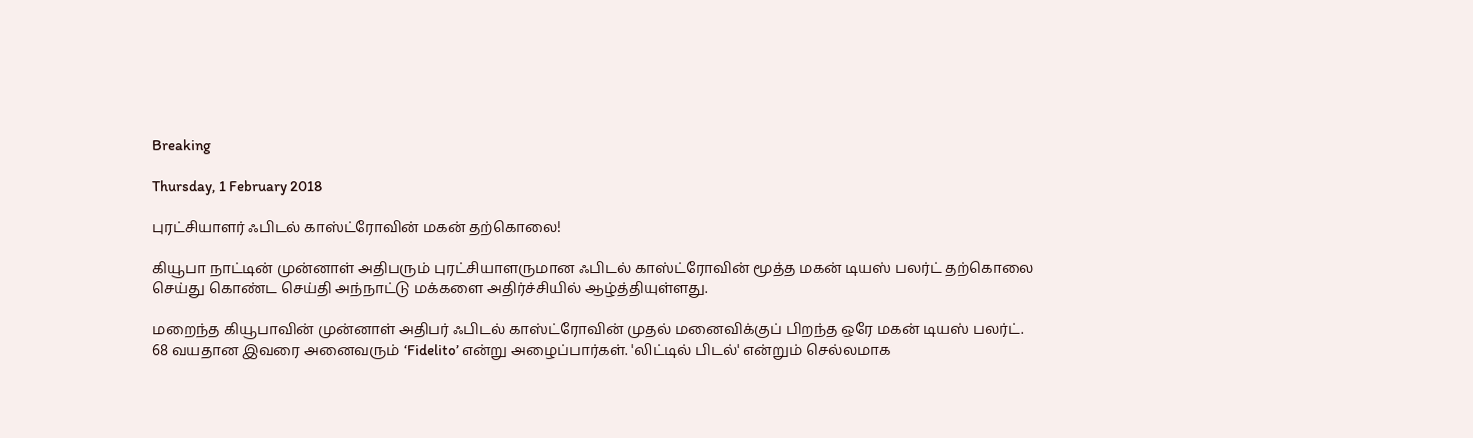Breaking

Thursday, 1 February 2018

புரட்சியாளர் ஃபிடல் காஸ்ட்ரோவின் மகன் தற்கொலை!

கியூபா நாட்டின் முன்னாள் அதிபரும் புரட்சியாளருமான ஃபிடல் காஸ்ட்ரோவின் மூத்த மகன் டியஸ் பலர்ட் தற்கொலை செய்து கொண்ட செய்தி அந்நாட்டு மக்களை அதிர்ச்சியில் ஆழ்த்தியுள்ளது.

மறைந்த கியூபாவின் முன்னாள் அதிபர் ஃபிடல் காஸ்ட்ரோவின் முதல் மனைவிக்குப் பிறந்த ஒரே மகன் டியஸ் பலர்ட். 68 வயதான இவரை அனைவரும் ‘Fidelito’ என்று அழைப்பார்கள். 'லிட்டில் பிடல்' என்றும் செல்லமாக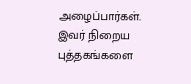அழைப்பார்கள். இவர் நிறைய புத்தகங்களை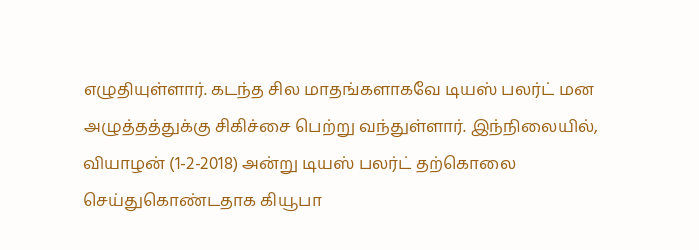எழுதியுள்ளார். கடந்த சில மாதங்களாகவே டியஸ் பலர்ட் மன அழுத்தத்துக்கு சிகிச்சை பெற்று வந்துள்ளார். இந்நிலையில், வியாழன் (1-2-2018) அன்று டியஸ் பலர்ட் தற்கொலை செய்துகொண்டதாக கியூபா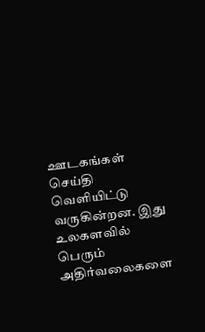ஊடகங்கள் செய்தி வெளியிட்டு வருகின்றன. இது உலகளவில் பெரும் அதிர்வலைகளை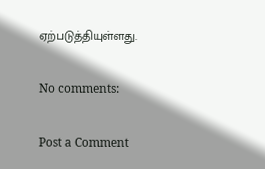ஏற்படுத்தியுள்ளது.

No comments:

Post a Comment